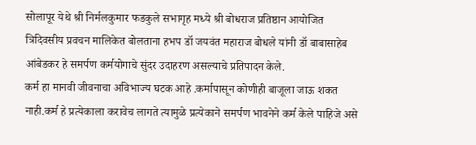सोलापूर येथे श्री निर्मलकुमार फडकुले सभागृह मध्ये श्री बोधराज प्रतिष्ठान आयोजित त्रिदिवसीय प्रवचन मालिकेत बोलताना हभप डॉ जयवंत महाराज बोधले यांनी डॉ बाबासाहेब आंबेडकर हे समर्पण कर्मयोगाचे सुंदर उदाहरण असल्याचे प्रतिपादन केले.
कर्म हा मानवी जीवनाचा अविभाज्य घटक आहे .कर्मापासून कोणीही बाजूला जाऊ शकत नाही.कर्म हे प्रत्येकाला करावेच लागते त्यामुळे प्रत्येकाने समर्पण भावनेने कर्म केले पाहिजे असे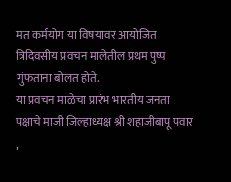मत कर्मयोग या विषयावर आयोजित त्रिदिवसीय प्रवचन मालेतील प्रथम पुष्प गुंफताना बोलत होते.
या प्रवचन माळेचा प्रारंभ भारतीय जनता पक्षाचे माजी जिल्हाध्यक्ष श्री शहाजीबापू पवार ,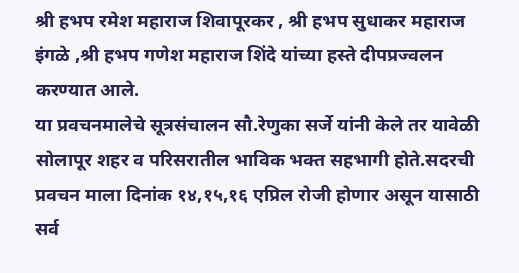श्री हभप रमेश महाराज शिवापूरकर , श्री हभप सुधाकर महाराज इंगळे ,श्री हभप गणेश महाराज शिंदे यांच्या हस्ते दीपप्रज्वलन करण्यात आले.
या प्रवचनमालेचे सूत्रसंचालन सौ.रेणुका सर्जे यांनी केले तर यावेळी सोलापूर शहर व परिसरातील भाविक भक्त सहभागी होते.सदरची प्रवचन माला दिनांक १४,१५,१६ एप्रिल रोजी होणार असून यासाठी सर्व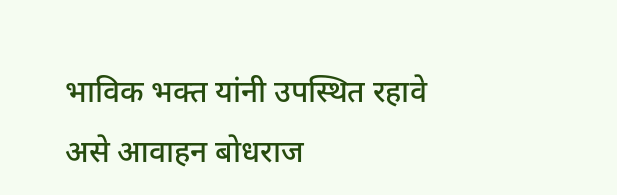भाविक भक्त यांनी उपस्थित रहावे असे आवाहन बोधराज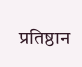प्रतिष्ठान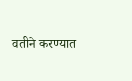वतीने करण्यात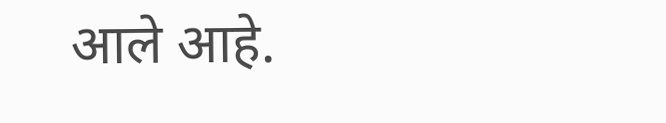आले आहे.